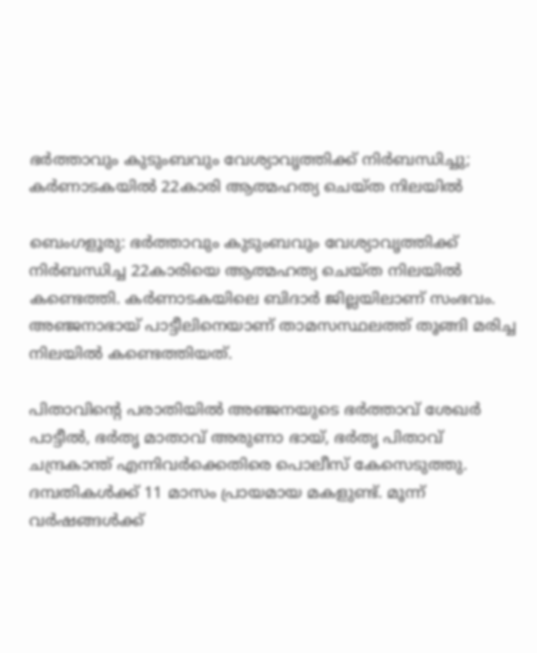ഭർത്താവും കുടുംബവും വേശ്യാവൃത്തിക്ക് നിർബന്ധിച്ചു; കർണാടകയിൽ 22കാരി ആത്മഹത്യ ചെയ്ത നിലയിൽ

ബെംഗളൂരു: ഭർത്താവും കുടുംബവും വേശ്യാവൃത്തിക്ക് നിർബന്ധിച്ച 22കാരിയെ ആത്മഹത്യ ചെയ്ത നിലയിൽ കണ്ടെത്തി. കർണാടകയിലെ ബിദാർ ജില്ലയിലാണ് സംഭവം. അഞ്ജനാഭായ് പാട്ടീലിനെയാണ് താമസസ്ഥലത്ത് തൂങ്ങി മരിച്ച നിലയിൽ കണ്ടെത്തിയത്.

പിതാവിന്‍റെ പരാതിയിൽ അഞ്ജനയുടെ ഭർത്താവ് ശേഖർ പാട്ടീൽ, ഭർതൃ മാതാവ് അരുണാ ഭായ്, ഭർതൃ പിതാവ് ചന്ദ്രകാന്ത് എന്നിവര്‍ക്കെതിരെ പൊലീസ് കേസെടുത്തു. ദമ്പതികൾക്ക് 11 മാസം പ്രായമായ മകളുണ്ട്. മൂന്ന് വർഷങ്ങൾക്ക്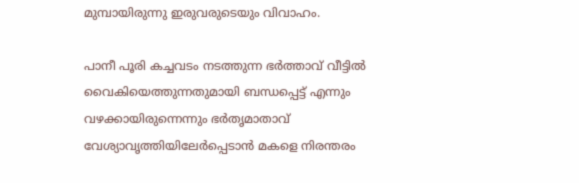മുമ്പായിരുന്നു ഇരുവരുടെയും വിവാഹം.

പാനീ പൂരി കച്ചവടം നടത്തുന്ന ഭർത്താവ് വീട്ടിൽ വൈകിയെത്തുന്നതുമായി ബന്ധപ്പെട്ട് എന്നും വഴക്കായിരുന്നെന്നും ഭർതൃമാതാവ് വേശ്യാവൃത്തിയിലേർപ്പെടാൻ മകളെ നിരന്തരം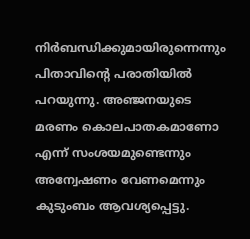നിർബന്ധിക്കുമായിരുന്നെന്നും പിതാവിന്‍റെ പരാതിയിൽ പറയുന്നു. അഞ്ജനയുടെ മരണം കൊലപാതകമാണോ എന്ന് സംശയമുണ്ടെന്നും അന്വേഷണം വേണമെന്നും കുടുംബം ആവശ്യപ്പെട്ടു.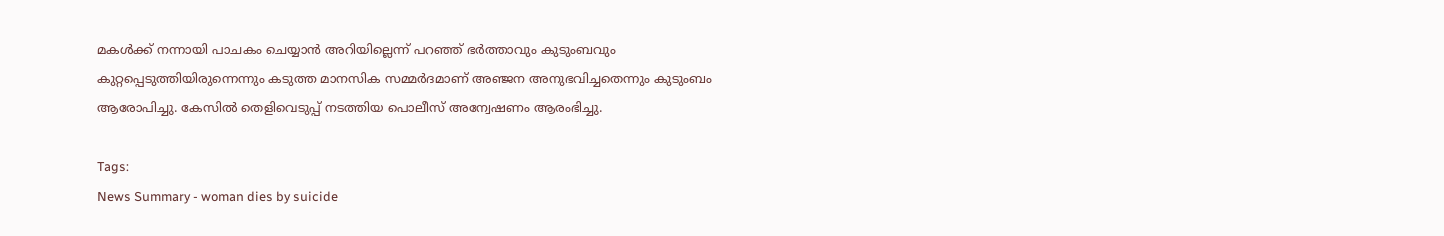മകൾക്ക് നന്നായി പാചകം ചെയ്യാൻ അറിയില്ലെന്ന് പറഞ്ഞ് ഭർത്താവും കുടുംബവും കുറ്റപ്പെടുത്തിയിരുന്നെന്നും കടുത്ത മാനസിക സമ്മർദമാണ് അഞ്ജന അനുഭവിച്ചതെന്നും കുടുംബം ആരോപിച്ചു. കേസിൽ തെളിവെടുപ്പ് നടത്തിയ പൊലീസ് അന്വേഷണം ആരംഭിച്ചു.

Tags:
News Summary - woman dies by suicide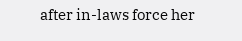after in-laws force her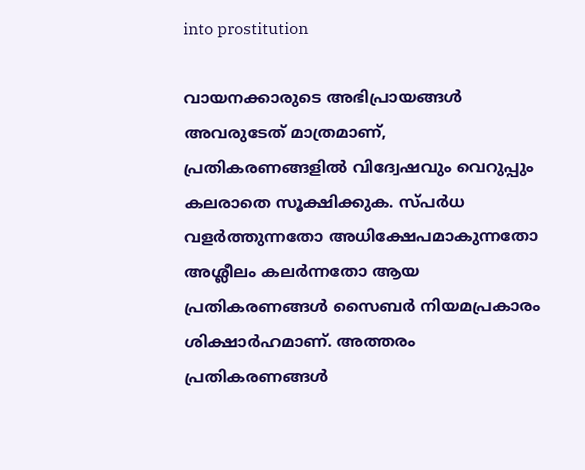into prostitution

വായനക്കാരുടെ അഭിപ്രായങ്ങള്‍ അവരുടേത് മാത്രമാണ്, പ്രതികരണങ്ങളിൽ വിദ്വേഷവും വെറുപ്പും കലരാതെ സൂക്ഷിക്കുക. സ്പർധ വളർത്തുന്നതോ അധിക്ഷേപമാകുന്നതോ അശ്ലീലം കലർന്നതോ ആയ പ്രതികരണങ്ങൾ സൈബർ നിയമപ്രകാരം ശിക്ഷാർഹമാണ്. അത്തരം പ്രതികരണങ്ങൾ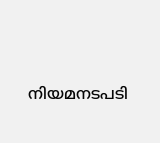നിയമനടപടി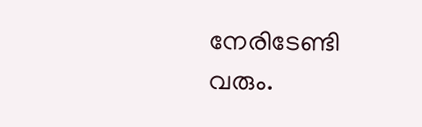നേരിടേണ്ടി വരും.